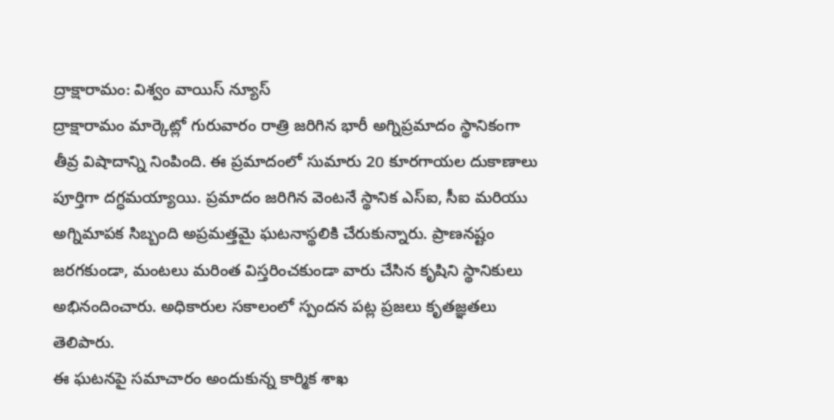ద్రాక్షారామం: విశ్వం వాయిస్ న్యూస్
ద్రాక్షారామం మార్కెట్లో గురువారం రాత్రి జరిగిన భారీ అగ్నిప్రమాదం స్థానికంగా తీవ్ర విషాదాన్ని నింపింది. ఈ ప్రమాదంలో సుమారు 20 కూరగాయల దుకాణాలు పూర్తిగా దగ్ధమయ్యాయి. ప్రమాదం జరిగిన వెంటనే స్థానిక ఎస్ఐ, సీఐ మరియు అగ్నిమాపక సిబ్బంది అప్రమత్తమై ఘటనాస్థలికి చేరుకున్నారు. ప్రాణనష్టం జరగకుండా, మంటలు మరింత విస్తరించకుండా వారు చేసిన కృషిని స్థానికులు అభినందించారు. అధికారుల సకాలంలో స్పందన పట్ల ప్రజలు కృతజ్ఞతలు తెలిపారు.
ఈ ఘటనపై సమాచారం అందుకున్న కార్మిక శాఖ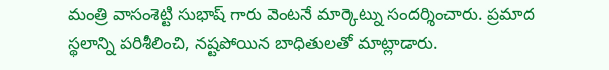మంత్రి వాసంశెట్టి సుభాష్ గారు వెంటనే మార్కెట్ను సందర్శించారు. ప్రమాద స్థలాన్ని పరిశీలించి, నష్టపోయిన బాధితులతో మాట్లాడారు.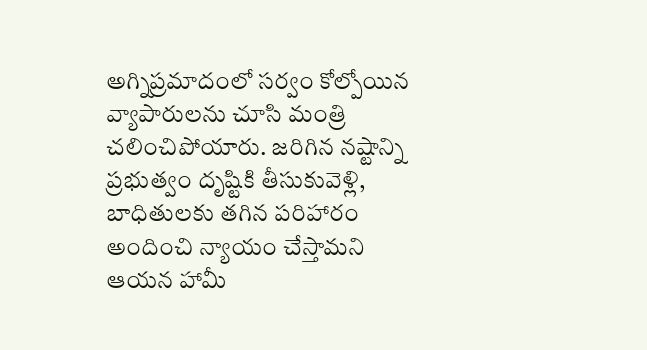అగ్నిప్రమాదంలో సర్వం కోల్పోయిన వ్యాపారులను చూసి మంత్రి చలించిపోయారు. జరిగిన నష్టాన్ని ప్రభుత్వం దృష్టికి తీసుకువెళ్లి, బాధితులకు తగిన పరిహారం అందించి న్యాయం చేస్తామని ఆయన హామీ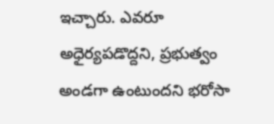ఇచ్చారు. ఎవరూ అధైర్యపడొద్దని, ప్రభుత్వం అండగా ఉంటుందని భరోసా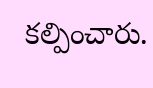కల్పించారు.